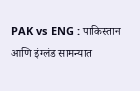PAK vs ENG : पाकिस्तान आणि इंग्लंड सामन्यात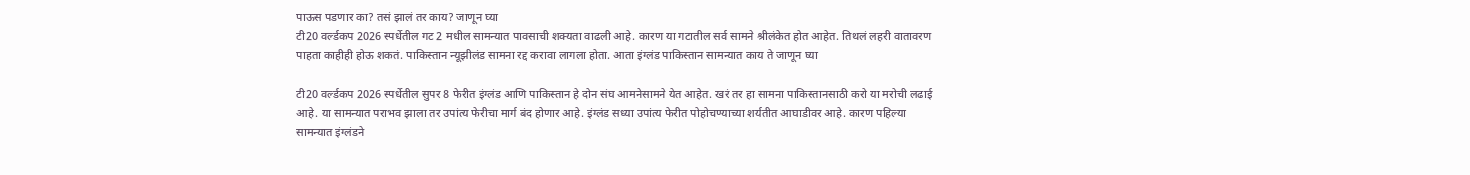पाऊस पडणार का? तसं झालं तर काय? जाणून घ्या
टी20 वर्ल्डकप 2026 स्पर्धेतील गट 2 मधील सामन्यात पावसाची शक्यता वाढली आहे. कारण या गटातील सर्व सामने श्रीलंकेत होत आहेत. तिथलं लहरी वातावरण पाहता काहीही होऊ शकतं. पाकिस्तान न्यूझीलंड सामना रद्द करावा लागला होता. आता इंग्लंड पाकिस्तान सामन्यात काय ते जाणून घ्या

टी20 वर्ल्डकप 2026 स्पर्धेतील सुपर 8 फेरीत इंग्लंड आणि पाकिस्तान हे दोन संघ आमनेसामने येत आहेत. खरं तर हा सामना पाकिस्तानसाठी करो या मरोची लढाई आहे. या सामन्यात पराभव झाला तर उपांत्य फेरीचा मार्ग बंद होणार आहे. इंग्लंड सध्या उपांत्य फेरीत पोहोचण्याच्या शर्यतीत आघाडीवर आहे. कारण पहिल्या सामन्यात इंग्लंडने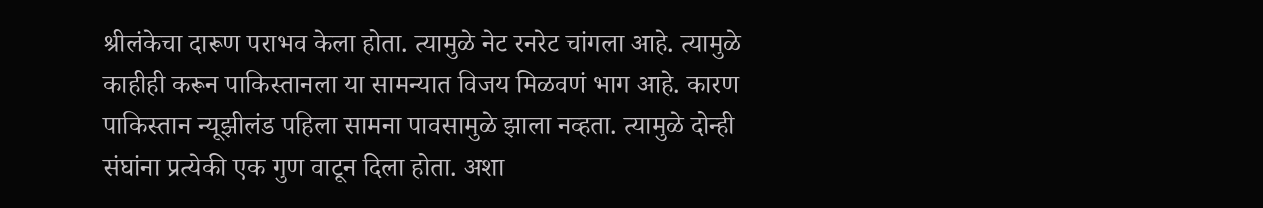श्रीलंकेचा दारूण पराभव केला होता. त्यामुळे नेट रनरेट चांगला आहे. त्यामुळे काहीही करून पाकिस्तानला या सामन्यात विजय मिळवणं भाग आहे. कारण पाकिस्तान न्यूझीलंड पहिला सामना पावसामुळे झाला नव्हता. त्यामुळे दोन्ही संघांना प्रत्येकी एक गुण वाटून दिला होता. अशा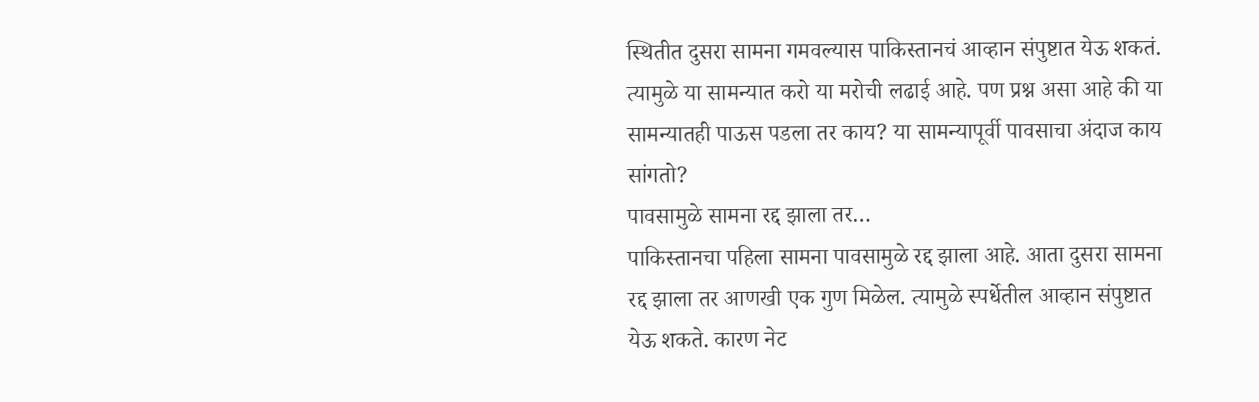स्थितीत दुसरा सामना गमवल्यास पाकिस्तानचं आव्हान संपुष्टात येऊ शकतं. त्यामुळे या सामन्यात करो या मरोची लढाई आहे. पण प्रश्न असा आहे की या सामन्यातही पाऊस पडला तर काय? या सामन्यापूर्वी पावसाचा अंदाज काय सांगतो?
पावसामुळे सामना रद्द झाला तर…
पाकिस्तानचा पहिला सामना पावसामुळे रद्द झाला आहे. आता दुसरा सामना रद्द झाला तर आणखी एक गुण मिळेल. त्यामुळे स्पर्धेतील आव्हान संपुष्टात येऊ शकते. कारण नेट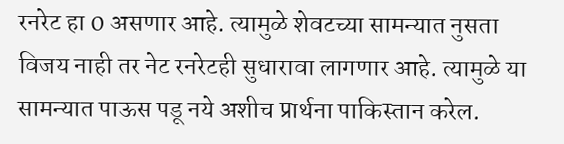रनरेट हा 0 असणार आहे. त्यामुळे शेवटच्या सामन्यात नुसता विजय नाही तर नेट रनरेटही सुधारावा लागणार आहे. त्यामुळे या सामन्यात पाऊस पडू नये अशीच प्रार्थना पाकिस्तान करेल.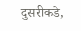दुसरीकडे,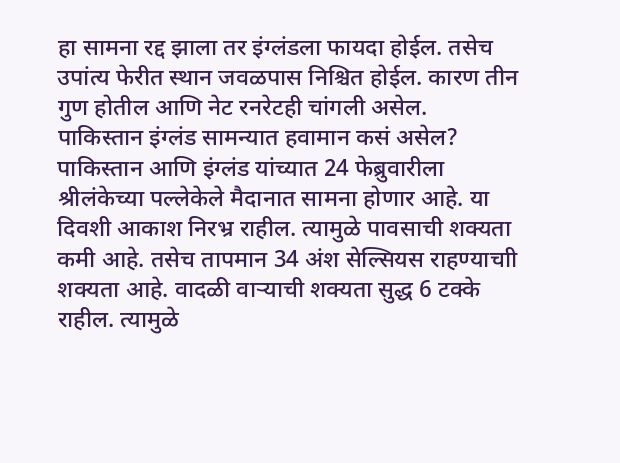हा सामना रद्द झाला तर इंग्लंडला फायदा होईल. तसेच उपांत्य फेरीत स्थान जवळपास निश्चित होईल. कारण तीन गुण होतील आणि नेट रनरेटही चांगली असेल.
पाकिस्तान इंग्लंड सामन्यात हवामान कसं असेल?
पाकिस्तान आणि इंग्लंड यांच्यात 24 फेब्रुवारीला श्रीलंकेच्या पल्लेकेले मैदानात सामना होणार आहे. या दिवशी आकाश निरभ्र राहील. त्यामुळे पावसाची शक्यता कमी आहे. तसेच तापमान 34 अंश सेल्सियस राहण्याचाी शक्यता आहे. वादळी वाऱ्याची शक्यता सुद्ध 6 टक्के राहील. त्यामुळे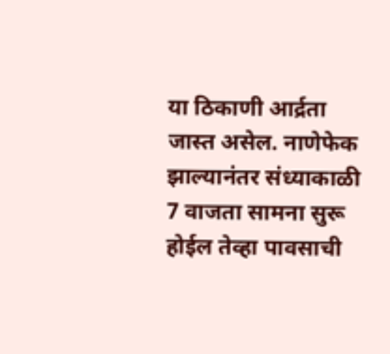या ठिकाणी आर्द्रता जास्त असेल. नाणेफेक झाल्यानंतर संध्याकाळी 7 वाजता सामना सुरू होईल तेव्हा पावसाची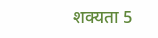शक्यता 5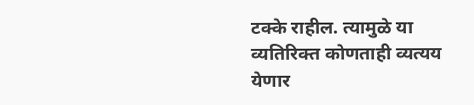टक्के राहील. त्यामुळे या व्यतिरिक्त कोणताही व्यत्यय येणार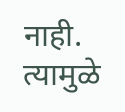नाही. त्यामुळे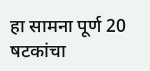हा सामना पूर्ण 20 षटकांचा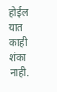होईल यात काही शंका नाही.